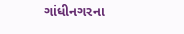ગાંધીનગરના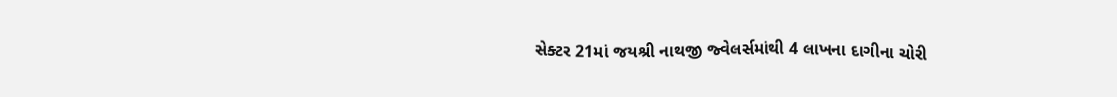સેક્ટર 21માં જયશ્રી નાથજી જ્વેલર્સમાંથી 4 લાખના દાગીના ચોરી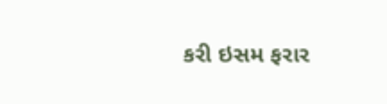કરી ઇસમ ફરાર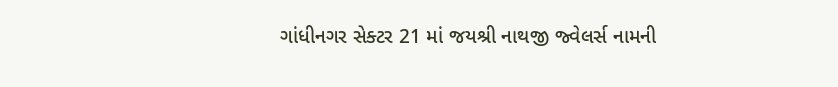ગાંધીનગર સેક્ટર 21 માં જયશ્રી નાથજી જ્વેલર્સ નામની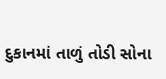દુકાનમાં તાળું તોડી સોના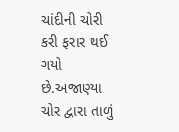ચાંદીની ચોરી કરી ફરાર થઈ ગયો છે.અજાણ્યા ચોર દ્વારા તાળું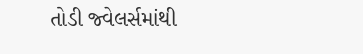તોડી જ્વેલર્સમાંથી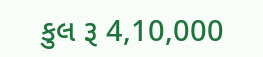કુલ રૂ 4,10,000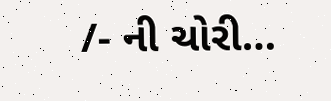/- ની ચોરી…